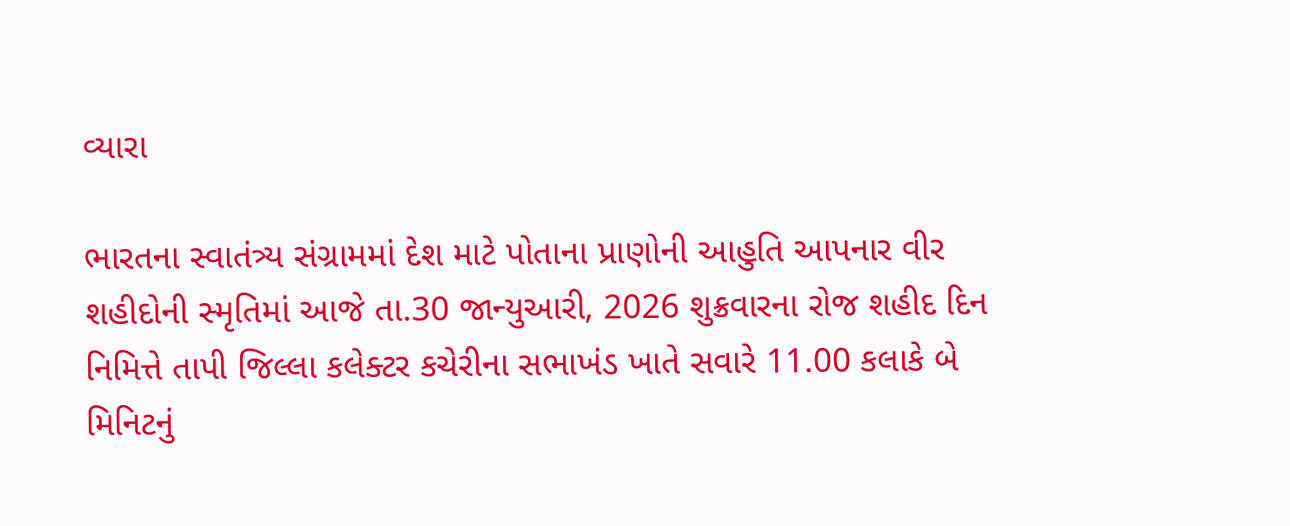વ્યારા

ભારતના સ્વાતંત્ર્ય સંગ્રામમાં દેશ માટે પોતાના પ્રાણોની આહુતિ આપનાર વીર શહીદોની સ્મૃતિમાં આજે તા.30 જાન્યુઆરી, 2026 શુક્રવારના રોજ શહીદ દિન નિમિત્તે તાપી જિલ્લા કલેક્ટર કચેરીના સભાખંડ ખાતે સવારે 11.00 કલાકે બે મિનિટનું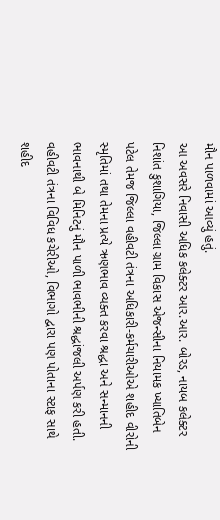મૌન પાળવામાં આવ્યું હતું.
આ અવસરે નિવાસી અધિક કલેક્ટર આર.આર. બોરડ, નાયબ કલેક્ટર નિશાંત કુશાગિયા, જિલ્લા ગ્રામ વિકાસ એજન્સીના નિયામક ખ્યાતિબેન પટેલ તેમજ જિલ્લા વહીવટી તંત્રના અધિકારી-કર્મચારીઓએ શહીદ વીરોની સ્મૃતિમાં તથા તેમના પ્રત્યે ઋણભાવ વ્યક્ત કરવા શ્રદ્ધા અને સન્માનની ભાવનાથી બે મિનિટનું મૌન પાળી ભાવભીની શ્રદ્ધાંજલી અર્પણ કરી હતી.
વહીવટી તંત્રના વિવિધ કચેરીઓ, વિભાગો દ્વારા પણ પોતાના સ્ટાફ સાથે શહીદ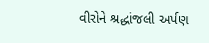વીરોને શ્રદ્ધાંજલી અર્પણ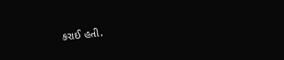કરાઈ હતી.